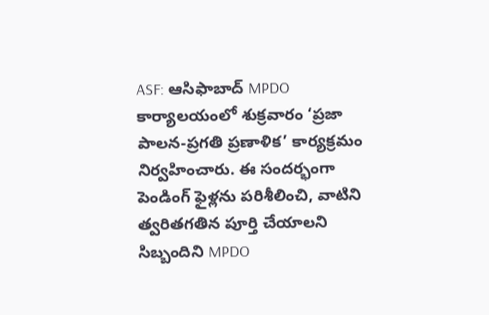ASF: ఆసిఫాబాద్ MPDO కార్యాలయంలో శుక్రవారం ‘ప్రజా పాలన-ప్రగతి ప్రణాళిక’ కార్యక్రమం నిర్వహించారు. ఈ సందర్భంగా పెండింగ్ ఫైళ్లను పరిశీలించి, వాటిని త్వరితగతిన పూర్తి చేయాలని సిబ్బందిని MPDO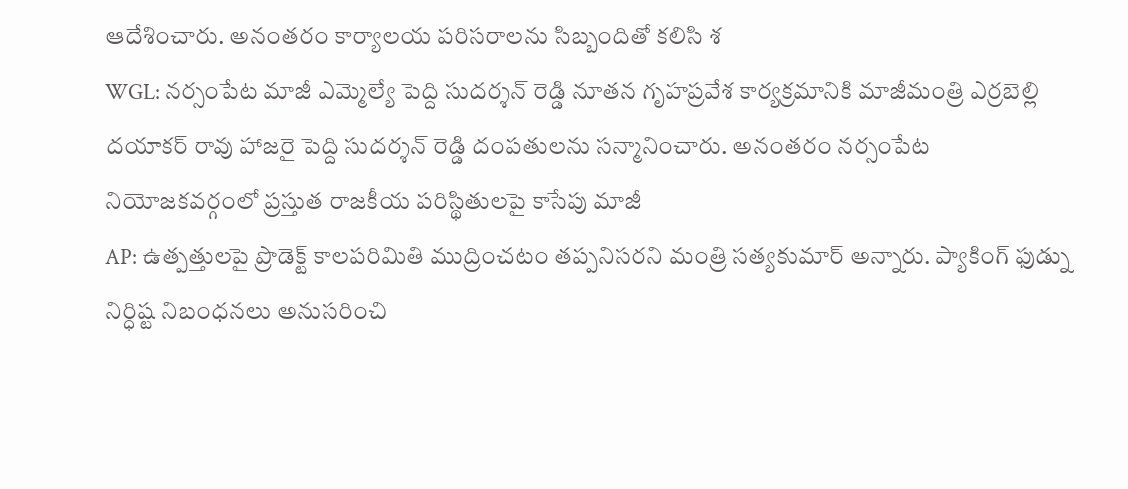ఆదేశించారు. అనంతరం కార్యాలయ పరిసరాలను సిబ్బందితో కలిసి శ
WGL: నర్సంపేట మాజీ ఎమ్మెల్యే పెద్ది సుదర్శన్ రెడ్డి నూతన గృహప్రవేశ కార్యక్రమానికి మాజీమంత్రి ఎర్రబెల్లి దయాకర్ రావు హాజరై పెద్ది సుదర్శన్ రెడ్డి దంపతులను సన్మానించారు. అనంతరం నర్సంపేట నియోజకవర్గంలో ప్రస్తుత రాజకీయ పరిస్థితులపై కాసేపు మాజీ
AP: ఉత్పత్తులపై ప్రొడెక్ట్ కాలపరిమితి ముద్రించటం తప్పనిసరని మంత్రి సత్యకుమార్ అన్నారు. ప్యాకింగ్ ఫుడ్ను నిర్ధిష్ట నిబంధనలు అనుసరించి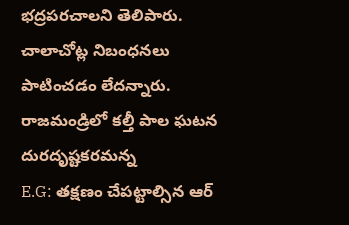భద్రపరచాలని తెలిపారు. చాలాచోట్ల నిబంధనలు పాటించడం లేదన్నారు. రాజమండ్రిలో కల్తీ పాల ఘటన దురదృష్టకరమన్న
E.G: తక్షణం చేపట్టాల్సిన ఆర్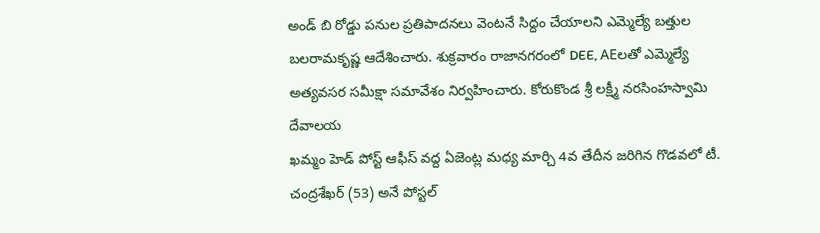అండ్ బి రోడ్డు పనుల ప్రతిపాదనలు వెంటనే సిద్దం చేయాలని ఎమ్మెల్యే బత్తుల బలరామకృష్ణ ఆదేశించారు. శుక్రవారం రాజానగరంలో DEE, AEలతో ఎమ్మెల్యే అత్యవసర సమీక్షా సమావేశం నిర్వహించారు. కోరుకొండ శ్రీ లక్ష్మీ నరసింహస్వామి దేవాలయ
ఖమ్మం హెడ్ పోస్ట్ ఆఫీస్ వద్ద ఏజెంట్ల మధ్య మార్చి 4వ తేదీన జరిగిన గొడవలో టీ. చంద్రశేఖర్ (53) అనే పోస్టల్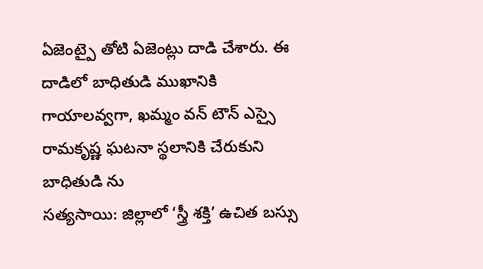ఏజెంట్పై తోటి ఏజెంట్లు దాడి చేశారు. ఈ దాడిలో బాధితుడి ముఖానికి గాయాలవ్వగా, ఖమ్మం వన్ టౌన్ ఎస్సై రామకృష్ణ ఘటనా స్థలానికి చేరుకుని బాధితుడి ను
సత్యసాయి: జిల్లాలో ‘స్త్రీ శక్తి’ ఉచిత బస్సు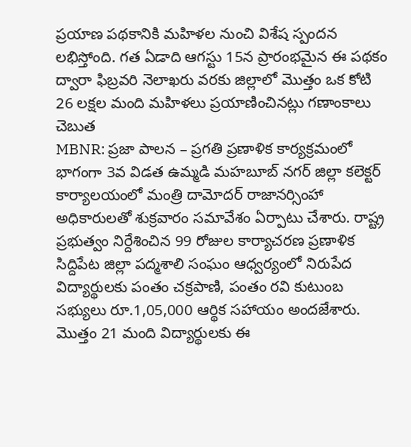ప్రయాణ పథకానికి మహిళల నుంచి విశేష స్పందన లభిస్తోంది. గత ఏడాది ఆగస్టు 15న ప్రారంభమైన ఈ పథకం ద్వారా ఫిబ్రవరి నెలాఖరు వరకు జిల్లాలో మొత్తం ఒక కోటి 26 లక్షల మంది మహిళలు ప్రయాణించినట్లు గణాంకాలు చెబుత
MBNR: ప్రజా పాలన – ప్రగతి ప్రణాళిక కార్యక్రమంలో భాగంగా 3వ విడత ఉమ్మడి మహబూబ్ నగర్ జిల్లా కలెక్టర్ కార్యాలయంలో మంత్రి దామోదర్ రాజానర్సింహా అధికారులతో శుక్రవారం సమావేశం ఏర్పాటు చేశారు. రాష్ట్ర ప్రభుత్వం నిర్దేశించిన 99 రోజుల కార్యాచరణ ప్రణాళిక
సిద్దిపేట జిల్లా పద్మశాలి సంఘం ఆధ్వర్యంలో నిరుపేద విద్యార్థులకు పంతం చక్రపాణి, పంతం రవి కుటుంబ సభ్యులు రూ.1,05,000 ఆర్థిక సహాయం అందజేశారు. మొత్తం 21 మంది విద్యార్థులకు ఈ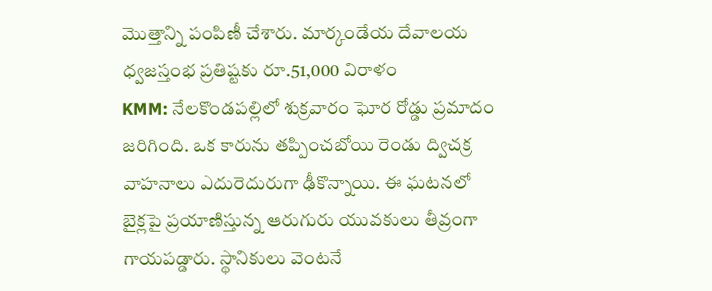మొత్తాన్ని పంపిణీ చేశారు. మార్కండేయ దేవాలయ ధ్వజస్తంభ ప్రతిష్టకు రూ.51,000 విరాళం
KMM: నేలకొండపల్లిలో శుక్రవారం ఘోర రోడ్డు ప్రమాదం జరిగింది. ఒక కారును తప్పించబోయి రెండు ద్విచక్ర వాహనాలు ఎదురెదురుగా ఢీకొన్నాయి. ఈ ఘటనలో బైక్లపై ప్రయాణిస్తున్న ఆరుగురు యువకులు తీవ్రంగా గాయపడ్డారు. స్థానికులు వెంటనే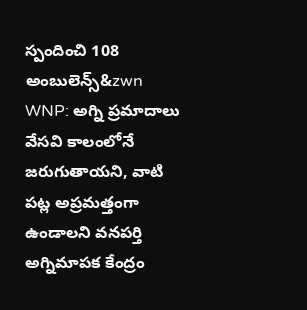స్పందించి 108 అంబులెన్స్&zwn
WNP: అగ్ని ప్రమాదాలు వేసవి కాలంలోనే జరుగుతాయని, వాటి పట్ల అప్రమత్తంగా ఉండాలని వనపర్తి అగ్నిమాపక కేంద్రం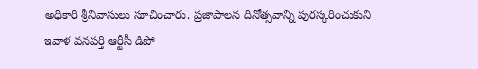అధికారి శ్రీనివాసులు సూచించారు. ప్రజాపాలన దినోత్సవాన్ని పురస్కరించుకుని ఇవాళ వనపర్తి ఆర్టీసీ డిపో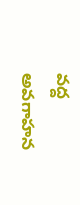వద్ద అవగాహన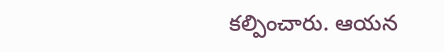కల్పించారు. ఆయన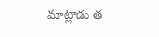మాట్లాడు త